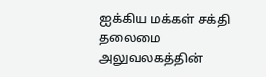ஐக்கிய மக்கள் சக்தி தலைமை அலுவலகத்தின்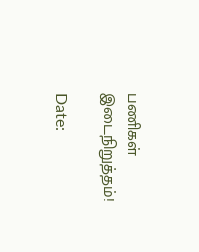பணிகள் இடைநிறுத்தம்!

Date: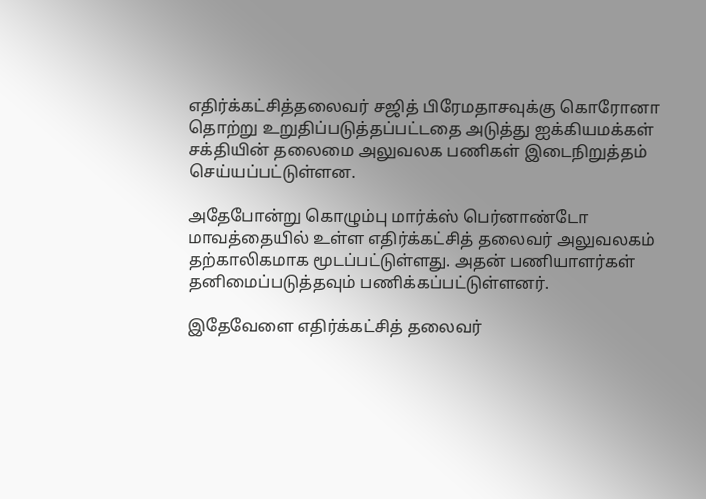எதிர்க்கட்சித்தலைவர் சஜித் பிரேமதாசவுக்கு கொரோனா தொற்று உறுதிப்படுத்தப்பட்டதை அடுத்து ஐக்கியமக்கள் சக்தியின் தலைமை அலுவலக பணிகள் இடைநிறுத்தம் செய்யப்பட்டுள்ளன.

அதேபோன்று கொழும்பு மார்க்ஸ் பெர்னாண்டோ மாவத்தையில் உள்ள எதிர்க்கட்சித் தலைவர் அலுவலகம் தற்காலிகமாக மூடப்பட்டுள்ளது. அதன் பணியாளர்கள் தனிமைப்படுத்தவும் பணிக்கப்பட்டுள்ளனர்.

இதேவேளை எதிர்க்கட்சித் தலைவர்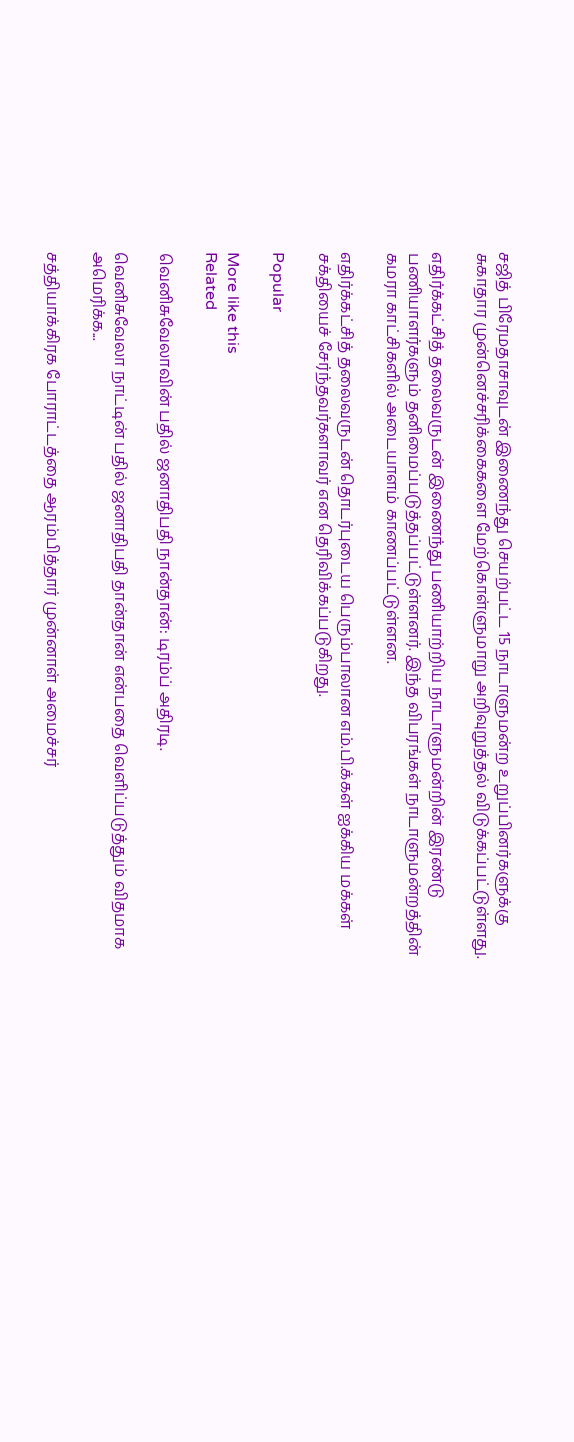சஜித் பிரேமதாசாவுடன் இணைந்து செயற்பட்ட 15 நாடாளுமன்ற உறுப்பினர்களுக்கு சுகாதார முன்னெச்சரிக்கைகளை மேற்கொள்ளுமாறு அறிவுறுத்தல் விடுக்கப்பட்டுள்ளது.

எதிர்க்கட்சித் தலைவருடன் இணைந்து பணியாற்றிய நாடாளுமன்றின் இரண்டு பணியாளர்களும் தனிமைப்படுத்தப்பட்டுள்ளனர். இந்த விபரங்கள் நாடாளுமன்றத்தின் கமரா காட்சிகளில் அடையாளம் காணப்பட்டுள்ளன.

எதிர்க்கட்சித் தலைவருடன் தொடர்புடைய பெரும்பாலான எம்.பி.க்கள் ஐக்கிய மக்கள் சக்தியைச் சேர்ந்தவர்களாவர் என தெரிவிக்கப்படுகிறது.

Popular

More like this
Related

வெனிசுவேலாவின் பதில் ஜனாதிபதி நான்தான்: டிரம்ப் அதிரடி.

வெனிசுவேலா நாட்டின் பதில் ஜனாதிபதி தான்தான் என்பதை வெளிப்படுத்தும் விதமாக அமெரிக்க...

சத்தியாக்கிரக போராட்டத்தை ஆரம்பித்தார் முன்னாள் அமைச்சர்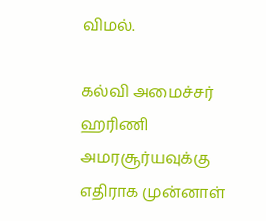விமல்.

கல்வி அமைச்சர் ஹரிணி அமரசூர்யவுக்கு எதிராக முன்னாள்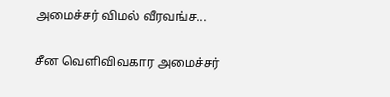அமைச்சர் விமல் வீரவங்ச...

சீன வெளிவிவகார அமைச்சர்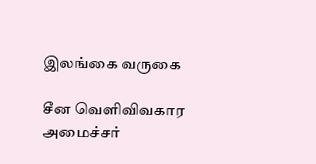இலங்கை வருகை

சீன வெளிவிவகார அமைச்சர்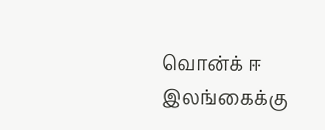வொன்க் ஈ இலங்கைக்கு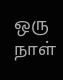ஒரு நாள்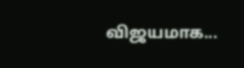விஜயமாக...